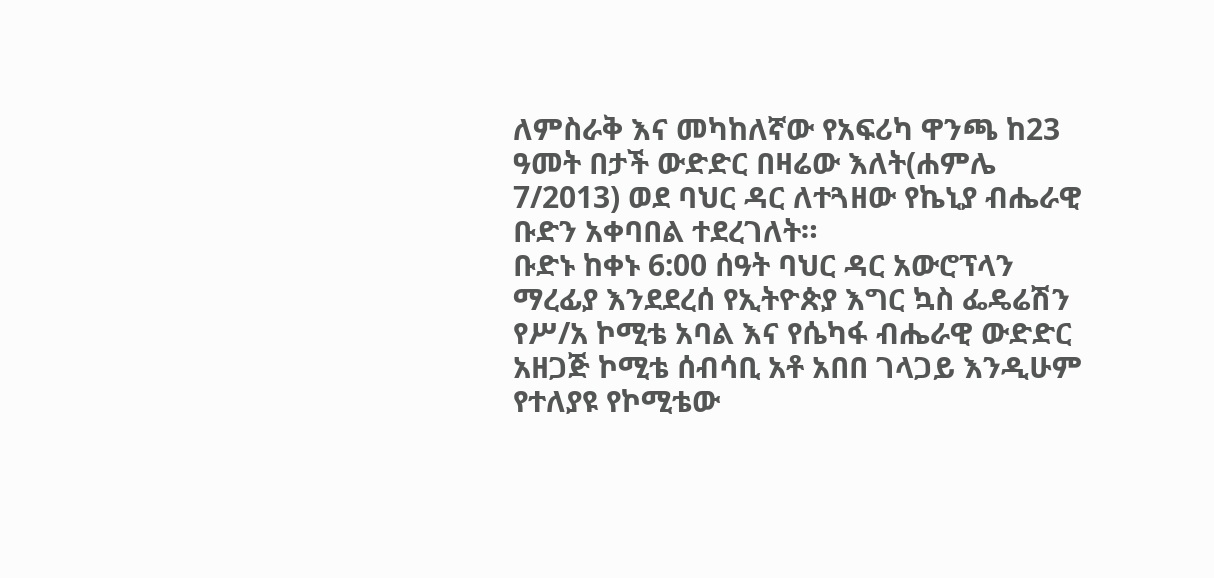ለምስራቅ እና መካከለኛው የአፍሪካ ዋንጫ ከ23 ዓመት በታች ውድድር በዛሬው እለት(ሐምሌ 7/2013) ወደ ባህር ዳር ለተጓዘው የኬኒያ ብሔራዊ ቡድን አቀባበል ተደረገለት።
ቡድኑ ከቀኑ 6:00 ሰዓት ባህር ዳር አውሮፕላን ማረፊያ እንደደረሰ የኢትዮጵያ እግር ኳስ ፌዴሬሽን የሥ/አ ኮሚቴ አባል እና የሴካፋ ብሔራዊ ውድድር አዘጋጅ ኮሚቴ ሰብሳቢ አቶ አበበ ገላጋይ እንዲሁም የተለያዩ የኮሚቴው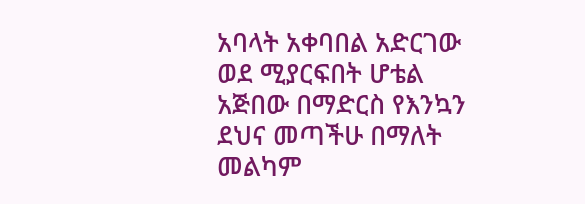አባላት አቀባበል አድርገው ወደ ሚያርፍበት ሆቴል አጅበው በማድርስ የእንኳን ደህና መጣችሁ በማለት መልካም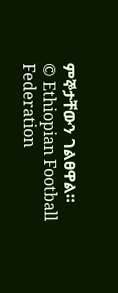ምኞታቸውን ገልፀዋል።
© Ethiopian Football Federation